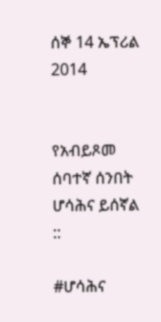ሰኞ 14 ኤፕሪል 2014


የአብይጾመ ሰባተኛ ሰንበት ሆሳሕና ይሰኛል ::

#ሆሳሕና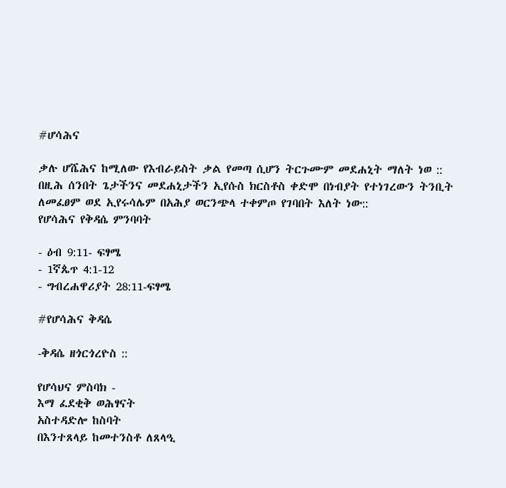#ሆሳሕና

ቃሉ ሆሼሕና ከሚለው የእብራይስት ቃል የመጣ ሲሆን ትርጉሙም መደሐኒት ማለት ነወ ::
በዚሕ ሰንበት ጌታችንና መደሐኒታችን ኢየሱስ ክርስቶስ ቀድሞ በነብያት የተነገረውን ትንቢት ለመፈፀም ወደ ኢየሩሳሌም በአሕያ ወርንጭላ ተቀምጦ የገባበት እለት ነው::
የሆሳሕና የቅዳሴ ምንባባት

- ዕብ 9:11- ፍፃሜ
- 1ኛጴጥ 4:1-12
- ግብረሐዋሪያት 28:11-ፍፃሜ

#የሆሳሕና ቅዳሴ

-ቅዳሴ ዘጎርጎረዮስ ::

የሆሳህና ምስባክ -
እማ ፈደቂቅ ወሕፃናት
አስተዳድሎ ከስባት
በእንተጸላይ ከመተንስቶ ለጸላዒ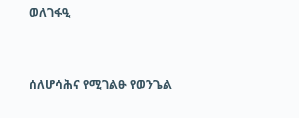ወለገፋዒ


ሰለሆሳሕና የሚገልፁ የወንጌል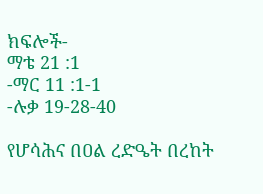ክፍሎች-
ማቴ 21 :1
-ማር 11 :1-1
-ሉቃ 19-28-40

የሆሳሕና በዐል ረድዔት በረከት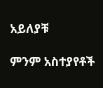አይለያቹ

ምንም አስተያየቶች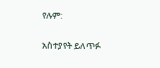የሉም:

አስተያየት ይለጥፉ